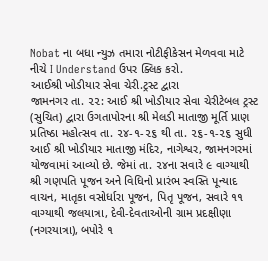Nobat ના બધા ન્યુઝ તમારા નોટીફીકેસન મેળવવા માટે નીચે I Understand ઉપર ક્લિક કરો.
આઈશ્રી ખોડીયાર સેવા ચેરી.ટ્રસ્ટ દ્વારા
જામનગર તા. ૨૨: આઈ શ્રી ખોડીયાર સેવા ચેરીટેબલ ટ્રસ્ટ (સુચિત) દ્વારા ઉગતાપોરના શ્રી મેલડી માતાજી મૂર્તિ પ્રાણ પ્રતિષ્ઠા મહોત્સવ તા. ૨૪-૧-૨૬ થી તા. ૨૬-૧-૨૬ સુધી આઈ શ્રી ખોડીયાર માતાજી મંદિર, નાગેશ્વર, જામનગરમાં યોજવામાં આવ્યો છે. જેમાં તા. ૨૪ના સવારે ૯ વાગ્યાથી શ્રી ગણપતિ પૂજન અને વિધિનો પ્રારંભ સ્વસ્તિ પૂન્યાદ વાચન, માતૃકા વસોર્ધારા પૂજન, પિતૃ પૂજન, સવારે ૧૧ વાગ્યાથી જલયાત્રા, દેવી-દેવતાઓની ગ્રામ પ્રદક્ષીણા (નગરયાત્રા), બપોરે ૧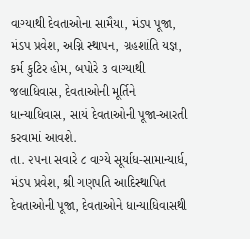વાગ્યાથી દેવતાઓના સામૈયા, મંડપ પૂજા, મંડપ પ્રવેશ, અગ્નિ સ્થાપન, ગ્રહશાંતિ યજ્ઞ, કર્મ કુટિર હોમ, બપોરે ૩ વાગ્યાથી જલાધિવાસ, દેવતાઓની મૂર્તિને ધાન્યાધિવાસ, સાયં દેવતાઓની પૂજા-આરતી કરવામાં આવશે.
તા. ૨૫ના સવારે ૮ વાગ્યે સૂર્યાધ-સામાન્યાર્ધ, મંડપ પ્રવેશ, શ્રી ગણપતિ આદિસ્થાપિત દેવતાઓની પૂજા, દેવતાઓને ધાન્યાધિવાસથી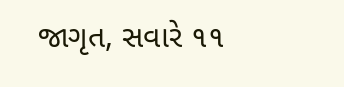જાગૃત, સવારે ૧૧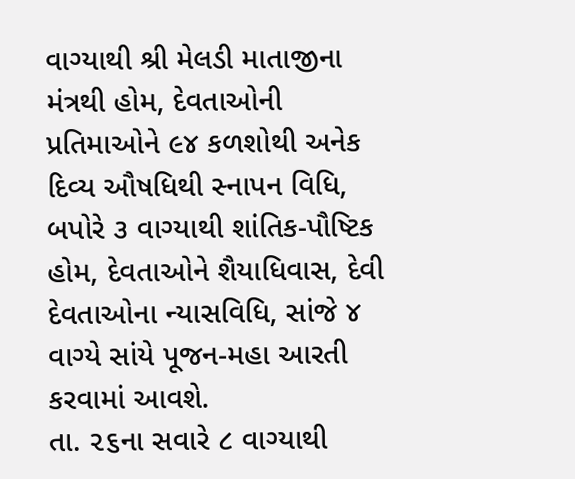વાગ્યાથી શ્રી મેલડી માતાજીના મંત્રથી હોમ, દેવતાઓની પ્રતિમાઓને ૯૪ કળશોથી અનેક દિવ્ય ઔષધિથી સ્નાપન વિધિ, બપોરે ૩ વાગ્યાથી શાંતિક-પૌષ્ટિક હોમ, દેવતાઓને શૈયાધિવાસ, દેવી દેવતાઓના ન્યાસવિધિ, સાંજે ૪ વાગ્યે સાંયે પૂજન-મહા આરતી કરવામાં આવશે.
તા. ૨૬ના સવારે ૮ વાગ્યાથી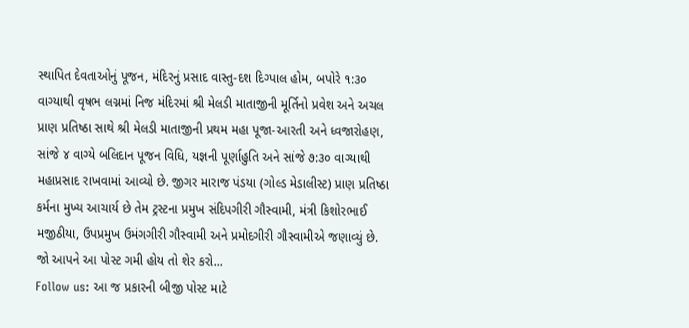સ્થાપિત દેવતાઓનું પૂજન, મંદિરનું પ્રસાદ વાસ્તુ-દશ દિગ્પાલ હોમ, બપોરે ૧:૩૦ વાગ્યાથી વૃષભ લગ્નમાં નિજ મંદિરમાં શ્રી મેલડી માતાજીની મૂર્તિનો પ્રવેશ અને અચલ પ્રાણ પ્રતિષ્ઠા સાથે શ્રી મેલડી માતાજીની પ્રથમ મહા પૂજા-આરતી અને ધ્વજારોહણ, સાંજે ૪ વાગ્યે બલિદાન પૂજન વિધિ, યજ્ઞની પૂર્ણાહુતિ અને સાંજે ૭:૩૦ વાગ્યાથી મહાપ્રસાદ રાખવામાં આવ્યો છે. જીગર મારાજ પંડયા (ગોલ્ડ મેડાલીસ્ટ) પ્રાણ પ્રતિષ્ઠા કર્મના મુખ્ય આચાર્ય છે તેમ ટ્રસ્ટના પ્રમુખ સંદિપગીરી ગૌસ્વામી, મંત્રી કિશોરભાઈ મજીઠીયા, ઉપપ્રમુખ ઉમંગગીરી ગૌસ્વામી અને પ્રમોદગીરી ગૌસ્વામીએ જણાવ્યું છે.
જો આપને આ પોસ્ટ ગમી હોય તો શેર કરો...
Follow us: આ જ પ્રકારની બીજી પોસ્ટ માટે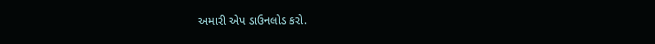અમારી એપ ડાઉનલોડ કરો.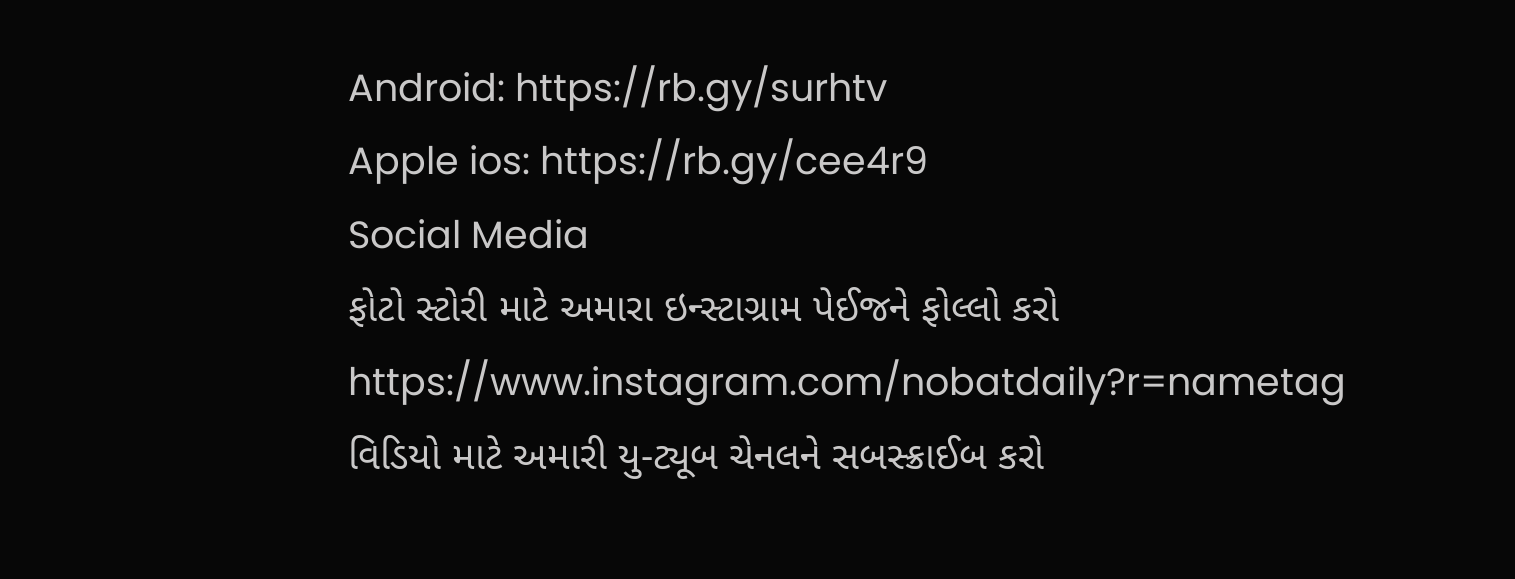Android: https://rb.gy/surhtv
Apple ios: https://rb.gy/cee4r9
Social Media
ફોટો સ્ટોરી માટે અમારા ઇન્સ્ટાગ્રામ પેઈજને ફોલ્લો કરો
https://www.instagram.com/nobatdaily?r=nametag
વિડિયો માટે અમારી યુ-ટ્યૂબ ચેનલને સબસ્ક્રાઈબ કરો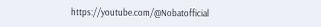https://youtube.com/@Nobatofficial